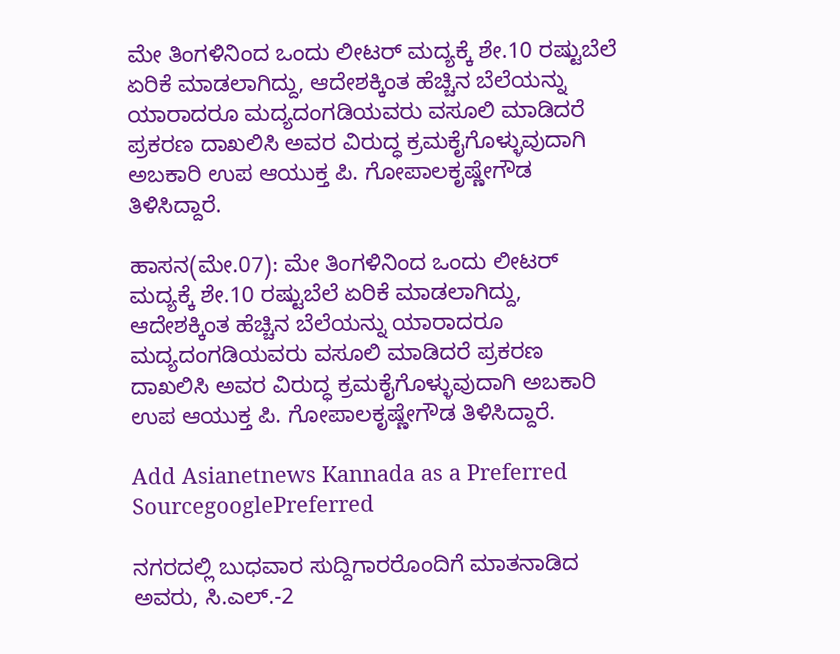ಮೇ ತಿಂಗಳಿನಿಂದ ಒಂದು ಲೀಟರ್‌ ಮದ್ಯಕ್ಕೆ ಶೇ.10 ರಷ್ಟುಬೆಲೆ ಏರಿಕೆ ಮಾಡಲಾಗಿದ್ದು, ಆದೇಶಕ್ಕಿಂತ ಹೆಚ್ಚಿನ ಬೆಲೆಯನ್ನು ಯಾರಾದರೂ ಮದ್ಯದಂಗಡಿಯವರು ವಸೂಲಿ ಮಾಡಿದರೆ ಪ್ರಕರಣ ದಾಖಲಿಸಿ ಅವರ ವಿರುದ್ಧ ಕ್ರಮಕೈಗೊಳ್ಳುವುದಾಗಿ ಅಬಕಾರಿ ಉಪ ಆಯುಕ್ತ ಪಿ. ಗೋಪಾಲಕೃಷ್ಣೇಗೌಡ ತಿಳಿಸಿದ್ದಾರೆ.

ಹಾಸನ(ಮೇ.07): ಮೇ ತಿಂಗಳಿನಿಂದ ಒಂದು ಲೀಟರ್‌ ಮದ್ಯಕ್ಕೆ ಶೇ.10 ರಷ್ಟುಬೆಲೆ ಏರಿಕೆ ಮಾಡಲಾಗಿದ್ದು, ಆದೇಶಕ್ಕಿಂತ ಹೆಚ್ಚಿನ ಬೆಲೆಯನ್ನು ಯಾರಾದರೂ ಮದ್ಯದಂಗಡಿಯವರು ವಸೂಲಿ ಮಾಡಿದರೆ ಪ್ರಕರಣ ದಾಖಲಿಸಿ ಅವರ ವಿರುದ್ಧ ಕ್ರಮಕೈಗೊಳ್ಳುವುದಾಗಿ ಅಬಕಾರಿ ಉಪ ಆಯುಕ್ತ ಪಿ. ಗೋಪಾಲಕೃಷ್ಣೇಗೌಡ ತಿಳಿಸಿದ್ದಾರೆ.

Add Asianetnews Kannada as a Preferred SourcegooglePreferred

ನಗರದಲ್ಲಿ ಬುಧವಾರ ಸುದ್ದಿಗಾರರೊಂದಿಗೆ ಮಾತನಾಡಿದ ಅವರು, ಸಿ.ಎಲ್‌.-2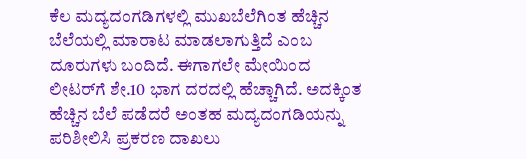ಕೆಲ ಮದ್ಯದಂಗಡಿಗಳಲ್ಲಿ ಮುಖಬೆಲೆಗಿಂತ ಹೆಚ್ಚಿನ ಬೆಲೆಯಲ್ಲಿ ಮಾರಾಟ ಮಾಡಲಾಗುತ್ತಿದೆ ಎಂಬ ದೂರುಗಳು ಬಂದಿದೆ. ಈಗಾಗಲೇ ಮೇಯಿಂದ ಲೀಟರ್‌ಗೆ ಶೇ.10 ಭಾಗ ದರದಲ್ಲಿ ಹೆಚ್ಚಾಗಿದೆ. ಅದಕ್ಕಿಂತ ಹೆಚ್ಚಿನ ಬೆಲೆ ಪಡೆದರೆ ಅಂತಹ ಮದ್ಯದಂಗಡಿಯನ್ನು ಪರಿಶೀಲಿಸಿ ಪ್ರಕರಣ ದಾಖಲು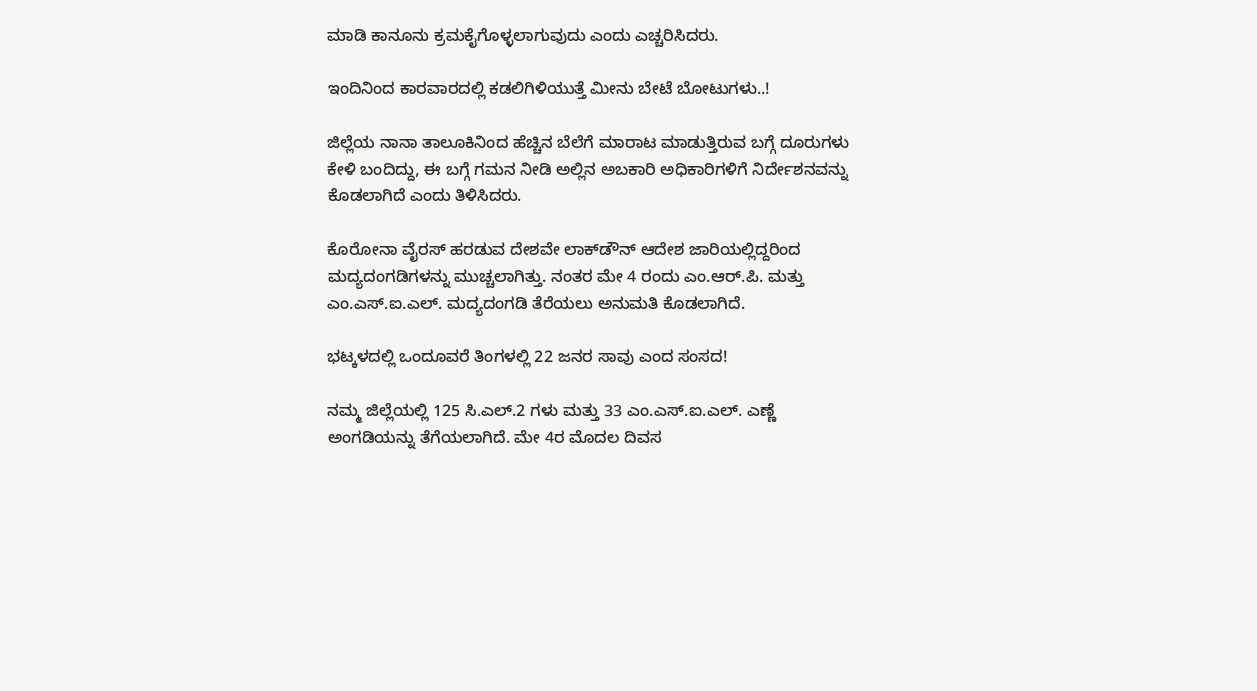ಮಾಡಿ ಕಾನೂನು ಕ್ರಮಕೈಗೊಳ್ಳಲಾಗುವುದು ಎಂದು ಎಚ್ಚರಿಸಿದರು.

ಇಂದಿನಿಂದ ಕಾರವಾರದಲ್ಲಿ ಕಡಲಿಗಿಳಿಯುತ್ತೆ ಮೀನು ಬೇಟೆ ಬೋಟುಗಳು..!

ಜಿಲ್ಲೆಯ ನಾನಾ ತಾಲೂಕಿನಿಂದ ಹೆಚ್ಚಿನ ಬೆಲೆಗೆ ಮಾರಾಟ ಮಾಡುತ್ತಿರುವ ಬಗ್ಗೆ ದೂರುಗಳು ಕೇಳಿ ಬಂದಿದ್ದು, ಈ ಬಗ್ಗೆ ಗಮನ ನೀಡಿ ಅಲ್ಲಿನ ಅಬಕಾರಿ ಅಧಿಕಾರಿಗಳಿಗೆ ನಿರ್ದೇಶನವನ್ನು ಕೊಡಲಾಗಿದೆ ಎಂದು ತಿಳಿಸಿದರು.

ಕೊರೋನಾ ವೈರಸ್‌ ಹರಡುವ ದೇಶವೇ ಲಾಕ್‌ಡೌನ್‌ ಆದೇಶ ಜಾರಿಯಲ್ಲಿದ್ದರಿಂದ ಮದ್ಯದಂಗಡಿಗಳನ್ನು ಮುಚ್ಚಲಾಗಿತ್ತು. ನಂತರ ಮೇ 4 ರಂದು ಎಂ.ಆರ್‌.ಪಿ. ಮತ್ತು ಎಂ.ಎಸ್‌.ಐ.ಎಲ್‌. ಮದ್ಯದಂಗಡಿ ತೆರೆಯಲು ಅನುಮತಿ ಕೊಡಲಾಗಿದೆ.

ಭಟ್ಕಳದಲ್ಲಿ ಒಂದೂವರೆ ತಿಂಗಳಲ್ಲಿ 22 ಜನರ ಸಾವು ಎಂದ ಸಂಸದ!

ನಮ್ಮ ಜಿಲ್ಲೆಯಲ್ಲಿ 125 ಸಿ.ಎಲ್‌.2 ಗಳು ಮತ್ತು 33 ಎಂ.ಎಸ್‌.ಐ.ಎಲ್‌. ಎಣ್ಣೆ ಅಂಗಡಿಯನ್ನು ತೆಗೆಯಲಾಗಿದೆ. ಮೇ 4ರ ಮೊದಲ ದಿವಸ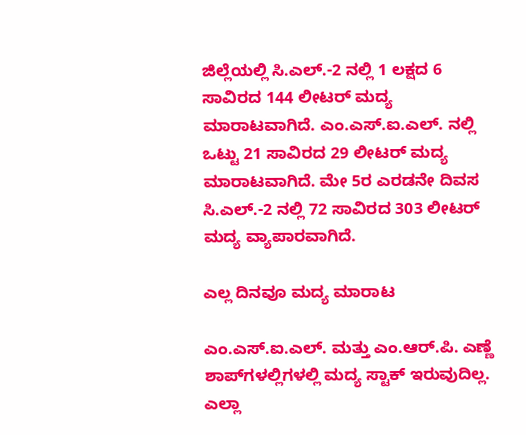ಜಿಲ್ಲೆಯಲ್ಲಿ ಸಿ.ಎಲ್‌.-2 ನಲ್ಲಿ 1 ಲಕ್ಷದ 6 ಸಾವಿರದ 144 ಲೀಟರ್‌ ಮದ್ಯ ಮಾರಾಟವಾಗಿದೆ. ಎಂ.ಎಸ್‌.ಐ.ಎಲ್‌. ನಲ್ಲಿ ಒಟ್ಟು 21 ಸಾವಿರದ 29 ಲೀಟರ್‌ ಮದ್ಯ ಮಾರಾಟವಾಗಿದೆ. ಮೇ 5ರ ಎರಡನೇ ದಿವಸ ಸಿ.ಎಲ್‌.-2 ನಲ್ಲಿ 72 ಸಾವಿರದ 303 ಲೀಟರ್‌ ಮದ್ಯ ವ್ಯಾಪಾರವಾಗಿದೆ.

ಎಲ್ಲ ದಿನವೂ ಮದ್ಯ ಮಾರಾಟ

ಎಂ.ಎಸ್‌.ಐ.ಎಲ್‌. ಮತ್ತು ಎಂ.ಆರ್‌.ಪಿ. ಎಣ್ಣೆ ಶಾಪ್‌ಗಳಲ್ಲಿಗಳಲ್ಲಿ ಮದ್ಯ ಸ್ಟಾಕ್‌ ಇರುವುದಿಲ್ಲ. ಎಲ್ಲಾ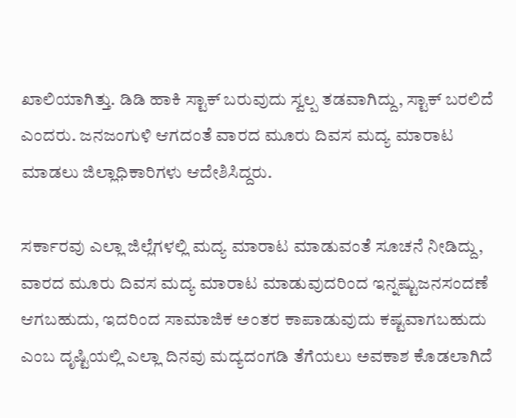ಖಾಲಿಯಾಗಿತ್ತು. ಡಿಡಿ ಹಾಕಿ ಸ್ಟಾಕ್‌ ಬರುವುದು ಸ್ವಲ್ಪ ತಡವಾಗಿದ್ದು, ಸ್ಟಾಕ್‌ ಬರಲಿದೆ ಎಂದರು. ಜನಜಂಗುಳಿ ಆಗದಂತೆ ವಾರದ ಮೂರು ದಿವಸ ಮದ್ಯ ಮಾರಾಟ ಮಾಡಲು ಜಿಲ್ಲಾಧಿಕಾರಿಗಳು ಆದೇಶಿಸಿದ್ದರು.

ಸರ್ಕಾರವು ಎಲ್ಲಾ ಜಿಲ್ಲೆಗಳಲ್ಲಿ ಮದ್ಯ ಮಾರಾಟ ಮಾಡುವಂತೆ ಸೂಚನೆ ನೀಡಿದ್ದು, ವಾರದ ಮೂರು ದಿವಸ ಮದ್ಯ ಮಾರಾಟ ಮಾಡುವುದರಿಂದ ಇನ್ನಷ್ಟುಜನಸಂದಣೆ ಆಗಬಹುದು, ಇದರಿಂದ ಸಾಮಾಜಿಕ ಅಂತರ ಕಾಪಾಡುವುದು ಕಷ್ಟವಾಗಬಹುದು ಎಂಬ ದೃಷ್ಟಿಯಲ್ಲಿ ಎಲ್ಲಾ ದಿನವು ಮದ್ಯದಂಗಡಿ ತೆಗೆಯಲು ಅವಕಾಶ ಕೊಡಲಾಗಿದೆ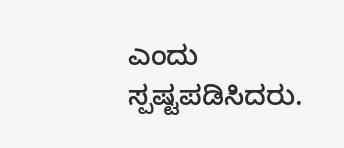ಎಂದು ಸ್ಪಷ್ಟಪಡಿಸಿದರು.